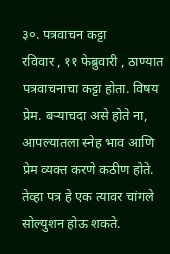३०. पत्रवाचन कट्टा
रविवार , ११ फेब्रुवारी , ठाण्यात पत्रवाचनाचा कट्टा होता. विषय प्रेम. बऱ्याचदा असे होते ना, आपल्यातला स्नेह भाव आणि प्रेम व्यक्त करणे कठीण होते. तेव्हा पत्र हे एक त्यावर चांगले सोल्युशन होऊ शकते.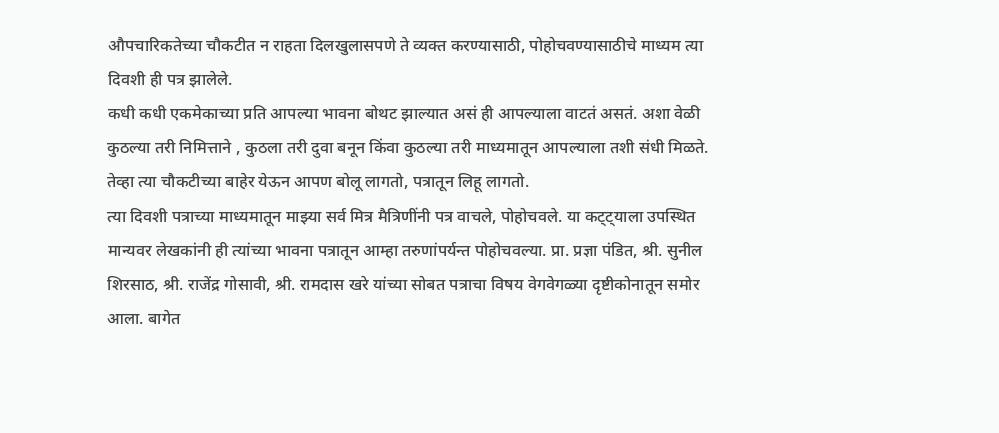औपचारिकतेच्या चौकटीत न राहता दिलखुलासपणे ते व्यक्त करण्यासाठी, पोहोचवण्यासाठीचे माध्यम त्या दिवशी ही पत्र झालेले.
कधी कधी एकमेकाच्या प्रति आपल्या भावना बोथट झाल्यात असं ही आपल्याला वाटतं असतं. अशा वेळी कुठल्या तरी निमित्ताने , कुठला तरी दुवा बनून किंवा कुठल्या तरी माध्यमातून आपल्याला तशी संधी मिळते. तेव्हा त्या चौकटीच्या बाहेर येऊन आपण बोलू लागतो, पत्रातून लिहू लागतो.
त्या दिवशी पत्राच्या माध्यमातून माझ्या सर्व मित्र मैत्रिणींनी पत्र वाचले, पोहोचवले. या कट्ट्याला उपस्थित मान्यवर लेखकांनी ही त्यांच्या भावना पत्रातून आम्हा तरुणांपर्यन्त पोहोचवल्या. प्रा. प्रज्ञा पंडित, श्री. सुनील शिरसाठ, श्री. राजेंद्र गोसावी, श्री. रामदास खरे यांच्या सोबत पत्राचा विषय वेगवेगळ्या दृष्टीकोनातून समोर आला. बागेत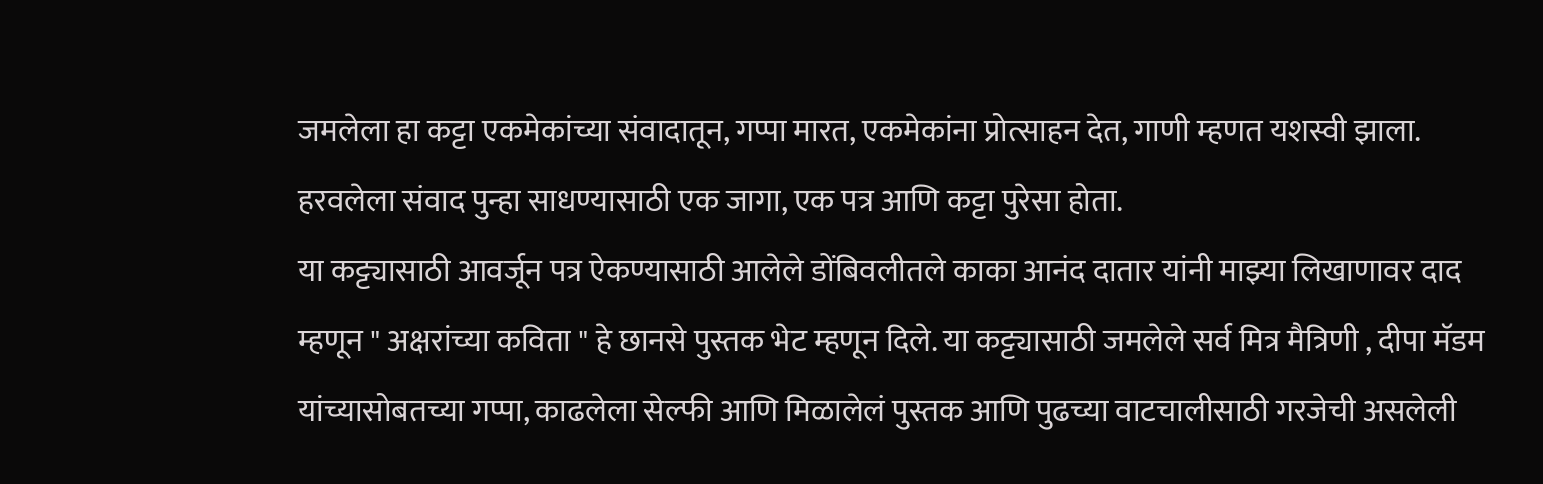जमलेला हा कट्टा एकमेकांच्या संवादातून, गप्पा मारत, एकमेकांना प्रोत्साहन देत, गाणी म्हणत यशस्वी झाला. हरवलेला संवाद पुन्हा साधण्यासाठी एक जागा, एक पत्र आणि कट्टा पुरेसा होता.
या कट्ट्यासाठी आवर्जून पत्र ऐकण्यासाठी आलेले डोंबिवलीतले काका आनंद दातार यांनी माझ्या लिखाणावर दाद म्हणून " अक्षरांच्या कविता " हे छानसे पुस्तक भेट म्हणून दिले. या कट्ट्यासाठी जमलेले सर्व मित्र मैत्रिणी , दीपा मॅडम यांच्यासोबतच्या गप्पा, काढलेला सेल्फी आणि मिळालेलं पुस्तक आणि पुढच्या वाटचालीसाठी गरजेची असलेली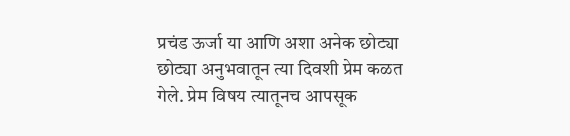प्रचंड ऊर्जा या आणि अशा अनेक छोट्या छोट्या अनुभवातून त्या दिवशी प्रेम कळत गेले. प्रेम विषय त्यातूनच आपसूक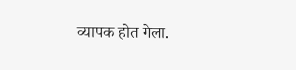व्यापक होत गेला.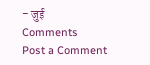- जुई
Comments
Post a Comment